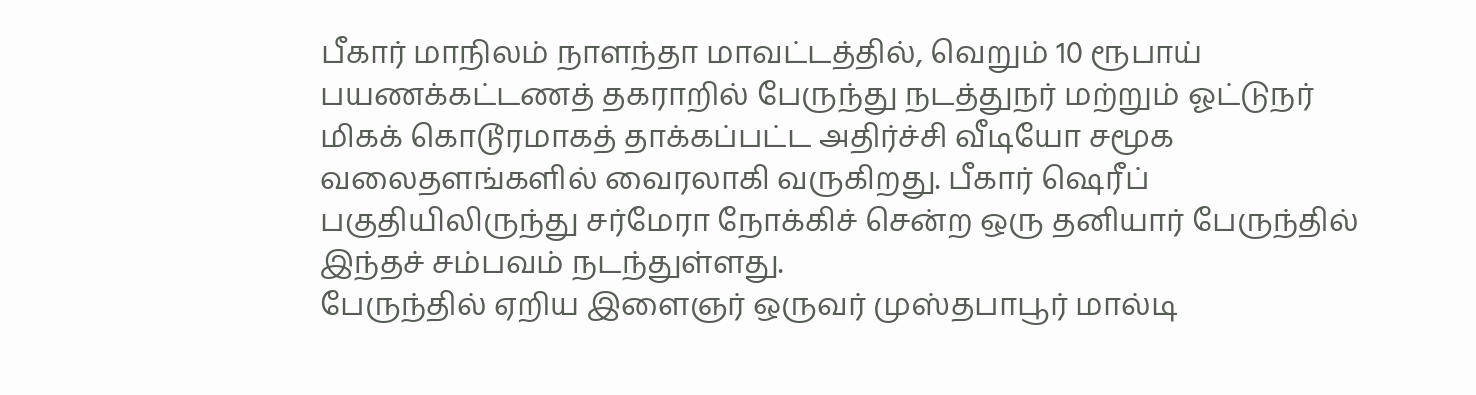பீகார் மாநிலம் நாளந்தா மாவட்டத்தில், வெறும் 10 ரூபாய் பயணக்கட்டணத் தகராறில் பேருந்து நடத்துநர் மற்றும் ஓட்டுநர் மிகக் கொடூரமாகத் தாக்கப்பட்ட அதிர்ச்சி வீடியோ சமூக வலைதளங்களில் வைரலாகி வருகிறது. பீகார் ஷெரீப் பகுதியிலிருந்து சர்மேரா நோக்கிச் சென்ற ஒரு தனியார் பேருந்தில் இந்தச் சம்பவம் நடந்துள்ளது.
பேருந்தில் ஏறிய இளைஞர் ஒருவர் முஸ்தபாபூர் மால்டி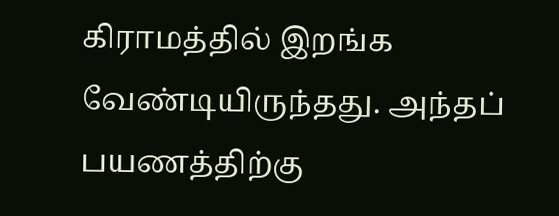கிராமத்தில் இறங்க வேண்டியிருந்தது. அந்தப் பயணத்திற்கு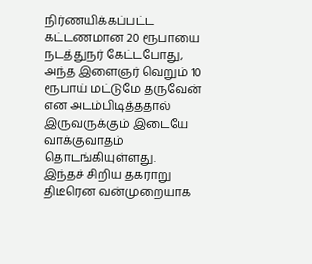நிர்ணயிக்கப்பட்ட கட்டணமான 20 ரூபாயை நடத்துநர் கேட்டபோது, அந்த இளைஞர் வெறும் 10 ரூபாய் மட்டுமே தருவேன் என அடம்பிடித்ததால் இருவருக்கும் இடையே வாக்குவாதம் தொடங்கியுள்ளது.
இந்தச் சிறிய தகராறு திடீரென வன்முறையாக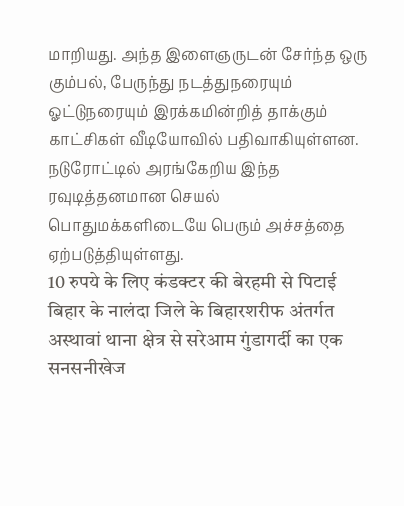மாறியது. அந்த இளைஞருடன் சேர்ந்த ஒரு கும்பல், பேருந்து நடத்துநரையும் ஓட்டுநரையும் இரக்கமின்றித் தாக்கும் காட்சிகள் வீடியோவில் பதிவாகியுள்ளன. நடுரோட்டில் அரங்கேறிய இந்த ரவுடித்தனமான செயல் பொதுமக்களிடையே பெரும் அச்சத்தை ஏற்படுத்தியுள்ளது.
10 रुपये के लिए कंडक्टर की बेरहमी से पिटाई
बिहार के नालंदा जिले के बिहारशरीफ अंतर्गत अस्थावां थाना क्षेत्र से सरेआम गुंडागर्दी का एक सनसनीखेज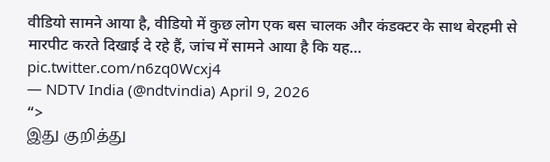वीडियो सामने आया है, वीडियो में कुछ लोग एक बस चालक और कंडक्टर के साथ बेरहमी से मारपीट करते दिखाई दे रहे हैं, जांच में सामने आया है कि यह… pic.twitter.com/n6zq0Wcxj4
— NDTV India (@ndtvindia) April 9, 2026
“>
இது குறித்து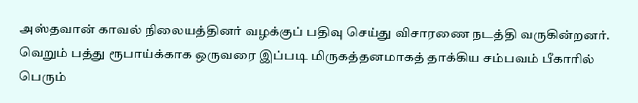அஸ்தவான் காவல் நிலையத்தினர் வழக்குப் பதிவு செய்து விசாரணை நடத்தி வருகின்றனர். வெறும் பத்து ரூபாய்க்காக ஒருவரை இப்படி மிருகத்தனமாகத் தாக்கிய சம்பவம் பீகாரில் பெரும்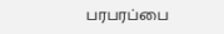பரபரப்பை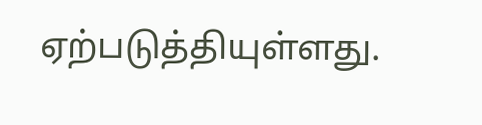ஏற்படுத்தியுள்ளது.